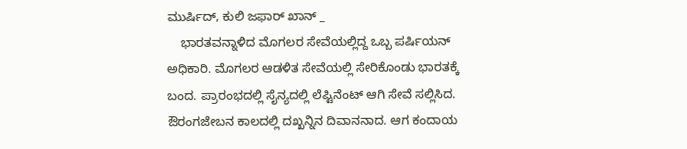ಮುರ್ಷಿದ್, ಕುಲಿ ಜಫಾರ್ ಖಾನ್ _
    ಭಾರತವನ್ನಾಳಿದ ಮೊಗಲರ ಸೇವೆಯಲ್ಲಿದ್ದ ಒಬ್ಬ ಪರ್ಷಿಯನ್ ಅಧಿಕಾರಿ. ಮೊಗಲರ ಆಡಳಿತ ಸೇವೆಯಲ್ಲಿ ಸೇರಿಕೊಂಡು ಭಾರತಕ್ಕೆ ಬಂದ. ಪ್ರಾರಂಭದಲ್ಲಿ ಸೈನ್ಯದಲ್ಲಿ ಲೆಪ್ಟಿನೆಂಟ್ ಆಗಿ ಸೇವೆ ಸಲ್ಲಿಸಿದ. ಔರಂಗಜೇಬನ ಕಾಲದಲ್ಲಿ ದಖ್ಖನ್ನಿನ ದಿವಾನನಾದ. ಆಗ ಕಂದಾಯ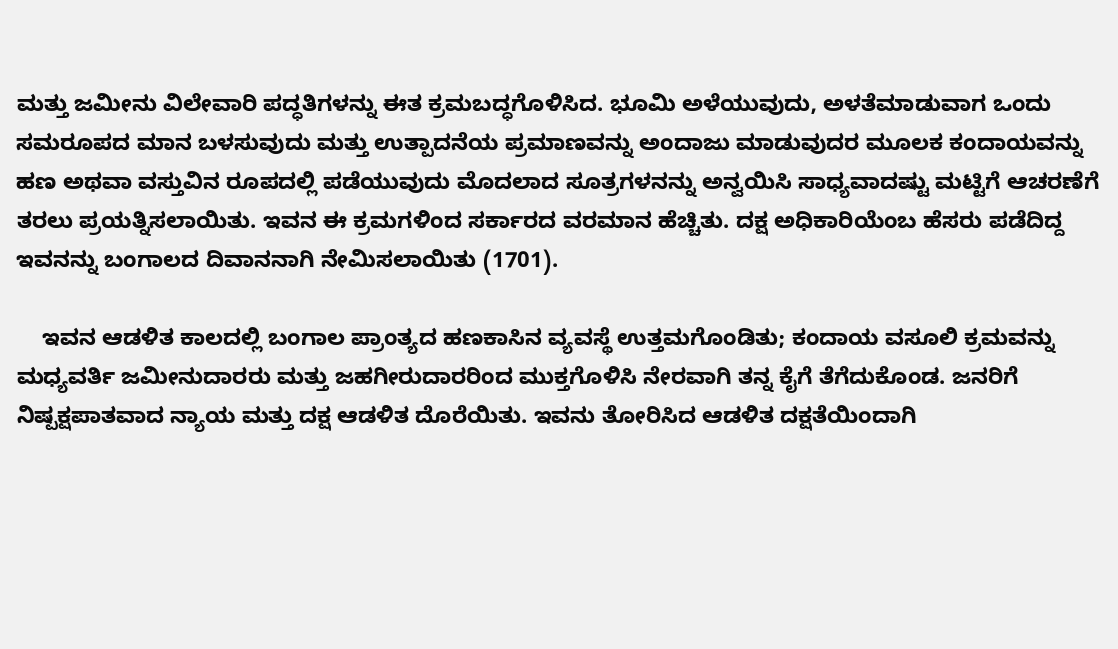ಮತ್ತು ಜಮೀನು ವಿಲೇವಾರಿ ಪದ್ಧತಿಗಳನ್ನು ಈತ ಕ್ರಮಬದ್ಧಗೊಳಿಸಿದ. ಭೂಮಿ ಅಳೆಯುವುದು, ಅಳತೆಮಾಡುವಾಗ ಒಂದು ಸಮರೂಪದ ಮಾನ ಬಳಸುವುದು ಮತ್ತು ಉತ್ಪಾದನೆಯ ಪ್ರಮಾಣವನ್ನು ಅಂದಾಜು ಮಾಡುವುದರ ಮೂಲಕ ಕಂದಾಯವನ್ನು ಹಣ ಅಥವಾ ವಸ್ತುವಿನ ರೂಪದಲ್ಲಿ ಪಡೆಯುವುದು ಮೊದಲಾದ ಸೂತ್ರಗಳನನ್ನು ಅನ್ವಯಿಸಿ ಸಾಧ್ಯವಾದಷ್ಟು ಮಟ್ಟಿಗೆ ಆಚರಣೆಗೆ ತರಲು ಪ್ರಯತ್ನಿಸಲಾಯಿತು. ಇವನ ಈ ಕ್ರಮಗಳಿಂದ ಸರ್ಕಾರದ ವರಮಾನ ಹೆಚ್ಚಿತು. ದಕ್ಷ ಅಧಿಕಾರಿಯೆಂಬ ಹೆಸರು ಪಡೆದಿದ್ದ ಇವನನ್ನು ಬಂಗಾಲದ ದಿವಾನನಾಗಿ ನೇಮಿಸಲಾಯಿತು (1701).

    ಇವನ ಆಡಳಿತ ಕಾಲದಲ್ಲಿ ಬಂಗಾಲ ಪ್ರಾಂತ್ಯದ ಹಣಕಾಸಿನ ವ್ಯವಸ್ಥೆ ಉತ್ತಮಗೊಂಡಿತು; ಕಂದಾಯ ವಸೂಲಿ ಕ್ರಮವನ್ನು ಮಧ್ಯವರ್ತಿ ಜಮೀನುದಾರರು ಮತ್ತು ಜಹಗೀರುದಾರರಿಂದ ಮುಕ್ತಗೊಳಿಸಿ ನೇರವಾಗಿ ತನ್ನ ಕೈಗೆ ತೆಗೆದುಕೊಂಡ. ಜನರಿಗೆ ನಿಷ್ಪಕ್ಷಪಾತವಾದ ನ್ಯಾಯ ಮತ್ತು ದಕ್ಷ ಆಡಳಿತ ದೊರೆಯಿತು. ಇವನು ತೋರಿಸಿದ ಆಡಳಿತ ದಕ್ಷತೆಯಿಂದಾಗಿ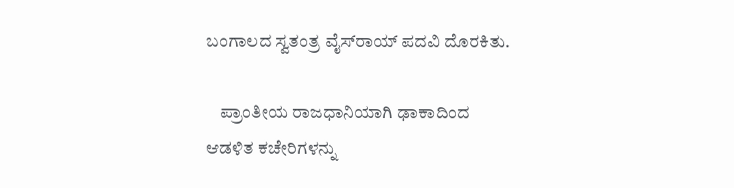ಬಂಗಾಲದ ಸ್ವತಂತ್ರ ವೈಸ್‍ರಾಯ್ ಪದವಿ ದೊರಕಿತು.

    ಪ್ರಾಂತೀಯ ರಾಜಧಾನಿಯಾಗಿ ಢಾಕಾದಿಂದ ಆಡಳಿತ ಕಚೇರಿಗಳನ್ನು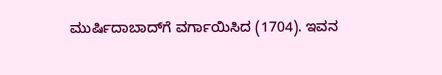ಮುರ್ಷಿದಾಬಾದ್‍ಗೆ ವರ್ಗಾಯಿಸಿದ (1704). ಇವನ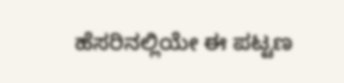ಹೆಸರಿನಲ್ಲಿಯೇ ಈ ಪಟ್ಟಣ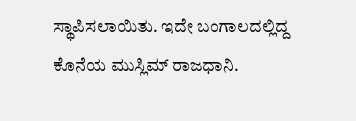ಸ್ಥಾಪಿಸಲಾಯಿತು. ಇದೇ ಬಂಗಾಲದಲ್ಲಿದ್ದ ಕೊನೆಯ ಮುಸ್ಲಿಮ್ ರಾಜಧಾನಿ.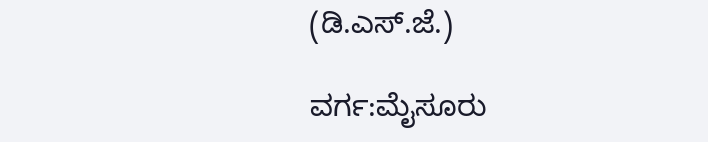(ಡಿ.ಎಸ್.ಜೆ.)

ವರ್ಗ:ಮೈಸೂರು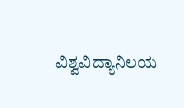ವಿಶ್ವವಿದ್ಯಾನಿಲಯ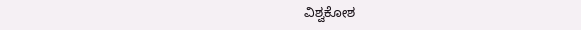ವಿಶ್ವಕೋಶ